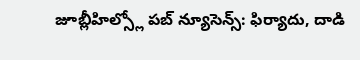జూబ్లీహిల్స్లో పబ్ న్యూసెన్స్: ఫిర్యాదు, దాడి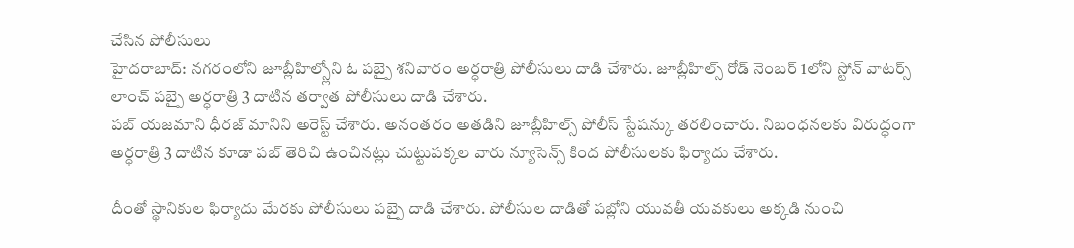చేసిన పోలీసులు
హైదరాబాద్: నగరంలోని జూబ్లీహిల్స్లోని ఓ పబ్పై శనివారం అర్ధరాత్రి పోలీసులు దాడి చేశారు. జూబ్లీహిల్స్ రోడ్ నెంబర్ 1లోని స్టోన్ వాటర్స్ లాంచ్ పబ్పై అర్ధరాత్రి 3 దాటిన తర్వాత పోలీసులు దాడి చేశారు.
పబ్ యజమాని ధీరజ్ మానిని అరెస్ట్ చేశారు. అనంతరం అతడిని జూబ్లీహిల్స్ పోలీస్ స్టేషన్కు తరలించారు. నిబంధనలకు విరుద్ధంగా అర్ధరాత్రి 3 దాటిన కూడా పబ్ తెరిచి ఉంచినట్లు చుట్టుపక్కల వారు న్యూసెన్స్ కింద పోలీసులకు ఫిర్యాదు చేశారు.

దీంతో స్థానికుల ఫిర్యాదు మేరకు పోలీసులు పబ్పై దాడి చేశారు. పోలీసుల దాడితో పబ్లోని యువతీ యవకులు అక్కడి నుంచి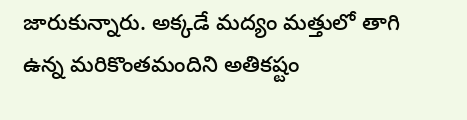జారుకున్నారు. అక్కడే మద్యం మత్తులో తాగి ఉన్న మరికొంతమందిని అతికష్టం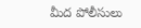మీద పోలీసులు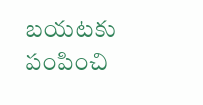బయటకు పంపించి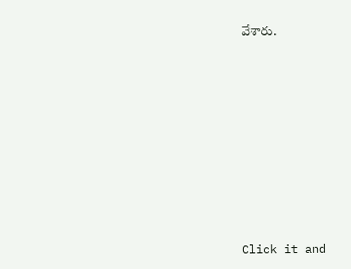వేశారు.












Click it and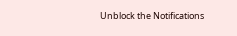Unblock the Notifications